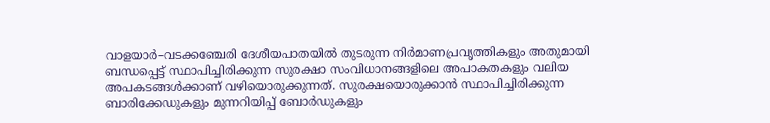വാളയാർ–വടക്കഞ്ചേരി ദേശീയപാതയിൽ തുടരുന്ന നിർമാണപ്രവൃത്തികളും അതുമായി ബന്ധപ്പെട്ട് സ്ഥാപിച്ചിരിക്കുന്ന സുരക്ഷാ സംവിധാനങ്ങളിലെ അപാകതകളും വലിയ അപകടങ്ങൾക്കാണ് വഴിയൊരുക്കുന്നത്. സുരക്ഷയൊരുക്കാൻ സ്ഥാപിച്ചിരിക്കുന്ന ബാരിക്കേഡുകളും മുന്നറിയിപ്പ് ബോർഡുകളും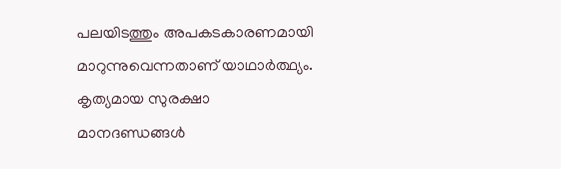പലയിടത്തും അപകടകാരണമായി മാറുന്നുവെന്നതാണ് യാഥാർത്ഥ്യം.
കൃത്യമായ സുരക്ഷാ മാനദണ്ഡങ്ങൾ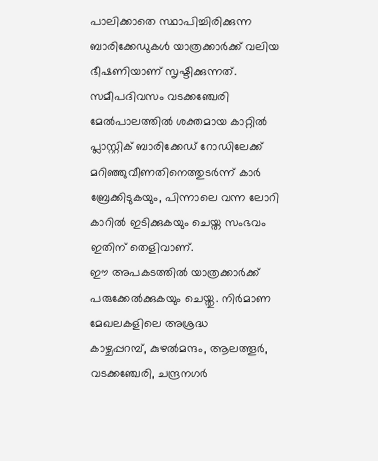പാലിക്കാതെ സ്ഥാപിച്ചിരിക്കുന്ന ബാരിക്കേഡുകൾ യാത്രക്കാർക്ക് വലിയ ഭീഷണിയാണ് സൃഷ്ടിക്കുന്നത്. സമീപദിവസം വടക്കഞ്ചേരി മേൽപാലത്തിൽ ശക്തമായ കാറ്റിൽ പ്ലാസ്റ്റിക് ബാരിക്കേഡ് റോഡിലേക്ക് മറിഞ്ഞുവീണതിനെത്തുടർന്ന് കാർ ബ്രേക്കിടുകയും, പിന്നാലെ വന്ന ലോറി കാറിൽ ഇടിക്കുകയും ചെയ്ത സംഭവം ഇതിന് തെളിവാണ്.
ഈ അപകടത്തിൽ യാത്രക്കാർക്ക് പരുക്കേൽക്കുകയും ചെയ്തു. നിർമാണ മേഖലകളിലെ അശ്രദ്ധ
കാഴ്ചപ്പറമ്പ്, കുഴൽമന്ദം, ആലത്തൂർ, വടക്കഞ്ചേരി, ചന്ദ്രനഗർ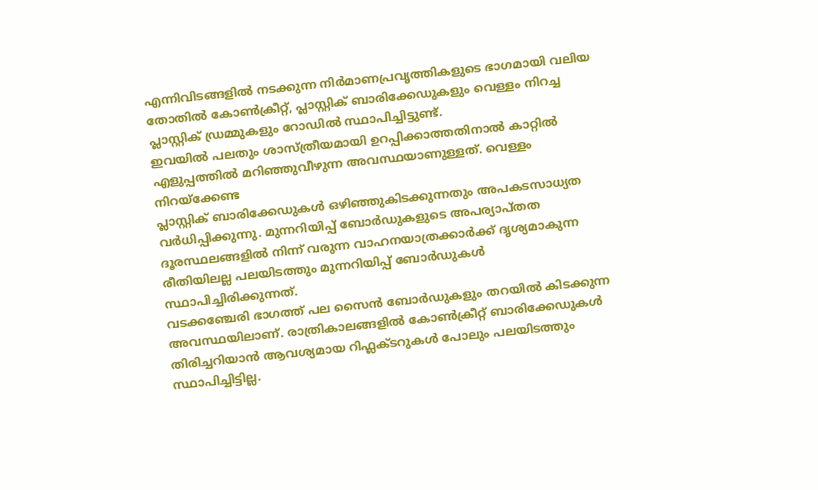എന്നിവിടങ്ങളിൽ നടക്കുന്ന നിർമാണപ്രവൃത്തികളുടെ ഭാഗമായി വലിയ തോതിൽ കോൺക്രീറ്റ്, പ്ലാസ്റ്റിക് ബാരിക്കേഡുകളും വെള്ളം നിറച്ച പ്ലാസ്റ്റിക് ഡ്രമ്മുകളും റോഡിൽ സ്ഥാപിച്ചിട്ടുണ്ട്.
ഇവയിൽ പലതും ശാസ്ത്രീയമായി ഉറപ്പിക്കാത്തതിനാൽ കാറ്റിൽ എളുപ്പത്തിൽ മറിഞ്ഞുവീഴുന്ന അവസ്ഥയാണുള്ളത്. വെള്ളം നിറയ്ക്കേണ്ട
പ്ലാസ്റ്റിക് ബാരിക്കേഡുകൾ ഒഴിഞ്ഞുകിടക്കുന്നതും അപകടസാധ്യത വർധിപ്പിക്കുന്നു. മുന്നറിയിപ്പ് ബോർഡുകളുടെ അപര്യാപ്തത
ദൂരസ്ഥലങ്ങളിൽ നിന്ന് വരുന്ന വാഹനയാത്രക്കാർക്ക് ദൃശ്യമാകുന്ന രീതിയിലല്ല പലയിടത്തും മുന്നറിയിപ്പ് ബോർഡുകൾ സ്ഥാപിച്ചിരിക്കുന്നത്.
വടക്കഞ്ചേരി ഭാഗത്ത് പല സൈൻ ബോർഡുകളും തറയിൽ കിടക്കുന്ന അവസ്ഥയിലാണ്. രാത്രികാലങ്ങളിൽ കോൺക്രീറ്റ് ബാരിക്കേഡുകൾ തിരിച്ചറിയാൻ ആവശ്യമായ റിഫ്ലക്ടറുകൾ പോലും പലയിടത്തും സ്ഥാപിച്ചിട്ടില്ല.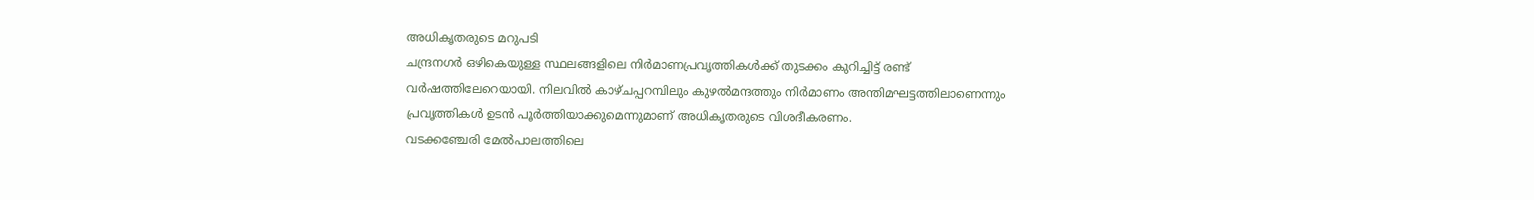അധികൃതരുടെ മറുപടി
ചന്ദ്രനഗർ ഒഴികെയുള്ള സ്ഥലങ്ങളിലെ നിർമാണപ്രവൃത്തികൾക്ക് തുടക്കം കുറിച്ചിട്ട് രണ്ട് വർഷത്തിലേറെയായി. നിലവിൽ കാഴ്ചപ്പറമ്പിലും കുഴൽമന്ദത്തും നിർമാണം അന്തിമഘട്ടത്തിലാണെന്നും പ്രവൃത്തികൾ ഉടൻ പൂർത്തിയാക്കുമെന്നുമാണ് അധികൃതരുടെ വിശദീകരണം.
വടക്കഞ്ചേരി മേൽപാലത്തിലെ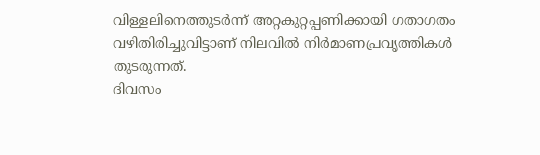വിള്ളലിനെത്തുടർന്ന് അറ്റകുറ്റപ്പണിക്കായി ഗതാഗതം വഴിതിരിച്ചുവിട്ടാണ് നിലവിൽ നിർമാണപ്രവൃത്തികൾ തുടരുന്നത്.
ദിവസം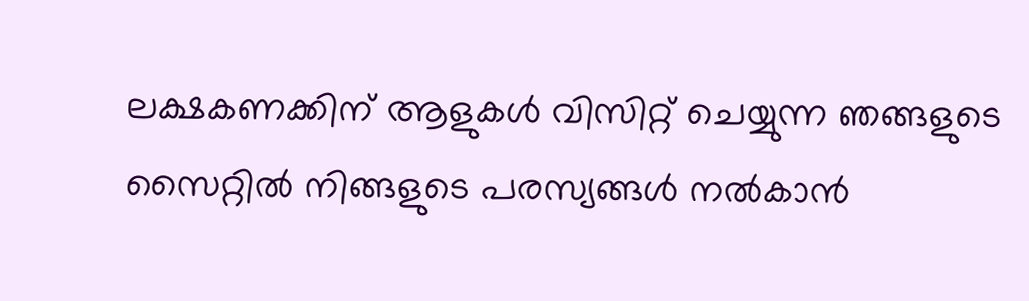ലക്ഷകണക്കിന് ആളുകൾ വിസിറ്റ് ചെയ്യുന്ന ഞങ്ങളുടെ സൈറ്റിൽ നിങ്ങളുടെ പരസ്യങ്ങൾ നൽകാൻ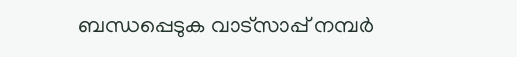ബന്ധപ്പെടുക വാട്സാപ്പ് നമ്പർ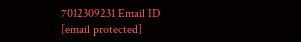7012309231 Email ID [email protected]